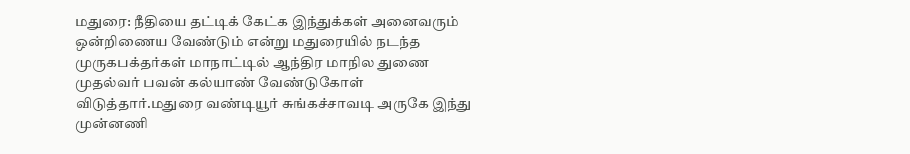மதுரை: நீதியை தட்டிக் கேட்க இந்துக்கள் அனைவரும் ஒன்றிணைய வேண்டும் என்று மதுரையில் நடந்த முருகபக்தர்கள் மாநாட்டில் ஆந்திர மாநில துணை முதல்வர் பவன் கல்யாண் வேண்டுகோள் விடுத்தார்.மதுரை வண்டியூர் சுங்கச்சாவடி அருகே இந்து முன்னணி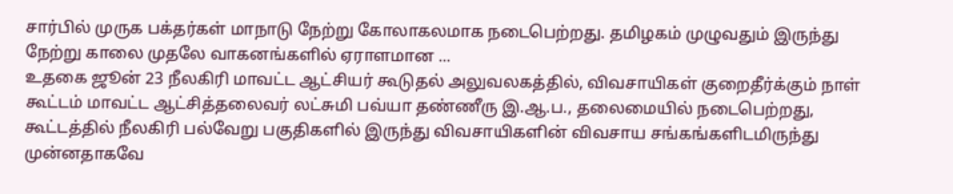சார்பில் முருக பக்தர்கள் மாநாடு நேற்று கோலாகலமாக நடைபெற்றது. தமிழகம் முழுவதும் இருந்து நேற்று காலை முதலே வாகனங்களில் ஏராளமான ...
உதகை ஜூன் 23 நீலகிரி மாவட்ட ஆட்சியர் கூடுதல் அலுவலகத்தில், விவசாயிகள் குறைதீர்க்கும் நாள் கூட்டம் மாவட்ட ஆட்சித்தலைவர் லட்சுமி பவ்யா தண்ணீரு இ.ஆ.ப., தலைமையில் நடைபெற்றது, கூட்டத்தில் நீலகிரி பல்வேறு பகுதிகளில் இருந்து விவசாயிகளின் விவசாய சங்கங்களிடமிருந்து முன்னதாகவே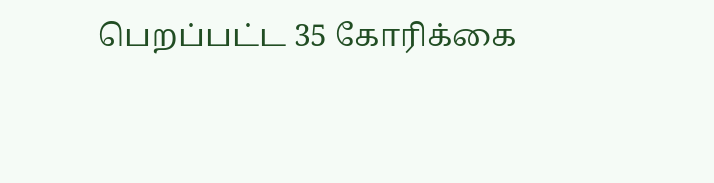பெறப்பட்ட 35 கோரிக்கை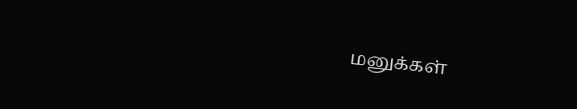மனுக்கள்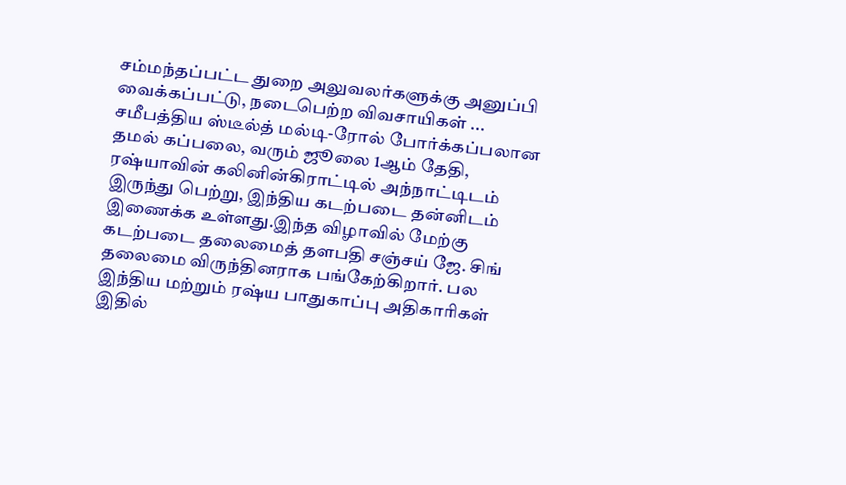சம்மந்தப்பட்ட துறை அலுவலர்களுக்கு அனுப்பி வைக்கப்பட்டு, நடைபெற்ற விவசாயிகள் ...
சமீபத்திய ஸ்டீல்த் மல்டி-ரோல் போர்க்கப்பலான தமல் கப்பலை, வரும் ஜூலை 1ஆம் தேதி, ரஷ்யாவின் கலினின்கிராட்டில் அந்நாட்டிடம் இருந்து பெற்று, இந்திய கடற்படை தன்னிடம் இணைக்க உள்ளது.இந்த விழாவில் மேற்கு கடற்படை தலைமைத் தளபதி சஞ்சய் ஜே. சிங் தலைமை விருந்தினராக பங்கேற்கிறார். பல இந்திய மற்றும் ரஷ்ய பாதுகாப்பு அதிகாரிகள் இதில்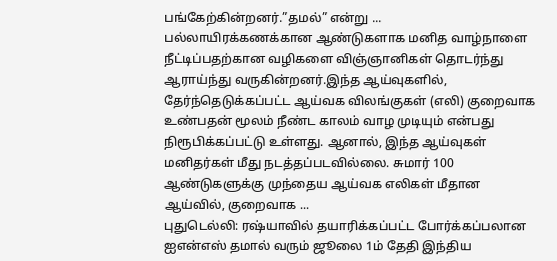பங்கேற்கின்றனர்.”தமல்” என்று ...
பல்லாயிரக்கணக்கான ஆண்டுகளாக மனித வாழ்நாளை நீட்டிப்பதற்கான வழிகளை விஞ்ஞானிகள் தொடர்ந்து ஆராய்ந்து வருகின்றனர்.இந்த ஆய்வுகளில், தேர்ந்தெடுக்கப்பட்ட ஆய்வக விலங்குகள் (எலி) குறைவாக உண்பதன் மூலம் நீண்ட காலம் வாழ முடியும் என்பது நிரூபிக்கப்பட்டு உள்ளது. ஆனால், இந்த ஆய்வுகள் மனிதர்கள் மீது நடத்தப்படவில்லை. சுமார் 100 ஆண்டுகளுக்கு முந்தைய ஆய்வக எலிகள் மீதான ஆய்வில், குறைவாக ...
புதுடெல்லி: ரஷ்யாவில் தயாரிக்கப்பட்ட போர்க்கப்பலான ஐஎன்எஸ் தமால் வரும் ஜூலை 1ம் தேதி இந்திய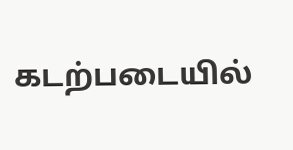கடற்படையில்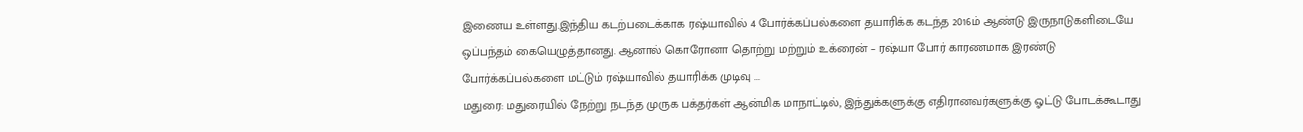இணைய உள்ளது.இந்திய கடற்படைக்காக ரஷ்யாவில் 4 போர்க்கப்பல்களை தயாரிக்க கடந்த 2016ம் ஆண்டு இருநாடுகளிடையே ஒப்பந்தம் கையெழுத்தானது. ஆனால் கொரோனா தொற்று மற்றும் உக்ரைன் – ரஷ்யா போர் காரணமாக இரண்டு போர்க்கப்பல்களை மட்டும் ரஷ்யாவில் தயாரிக்க முடிவு ...
மதுரை: மதுரையில் நேற்று நடந்த முருக பக்தர்கள் ஆன்மிக மாநாட்டில், இந்துக்களுக்கு எதிரானவர்களுக்கு ஓட்டு போடக்கூடாது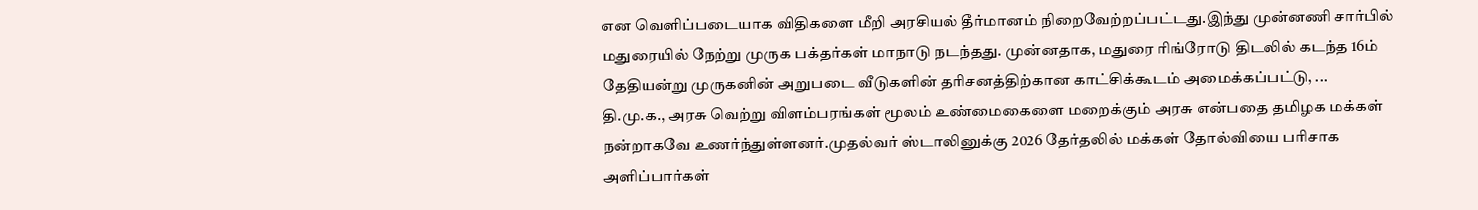என வெளிப்படையாக விதிகளை மீறி அரசியல் தீர்மானம் நிறைவேற்றப்பட்டது.இந்து முன்னணி சார்பில் மதுரையில் நேற்று முருக பக்தர்கள் மாநாடு நடந்தது. முன்னதாக, மதுரை ரிங்ரோடு திடலில் கடந்த 16ம் தேதியன்று முருகனின் அறுபடை வீடுகளின் தரிசனத்திற்கான காட்சிக்கூடம் அமைக்கப்பட்டு, ...
தி.மு.க., அரசு வெற்று விளம்பரங்கள் மூலம் உண்மைகைளை மறைக்கும் அரசு என்பதை தமிழக மக்கள் நன்றாகவே உணர்ந்துள்ளனர்.முதல்வர் ஸ்டாலினுக்கு 2026 தேர்தலில் மக்கள் தோல்வியை பரிசாக அளிப்பார்கள்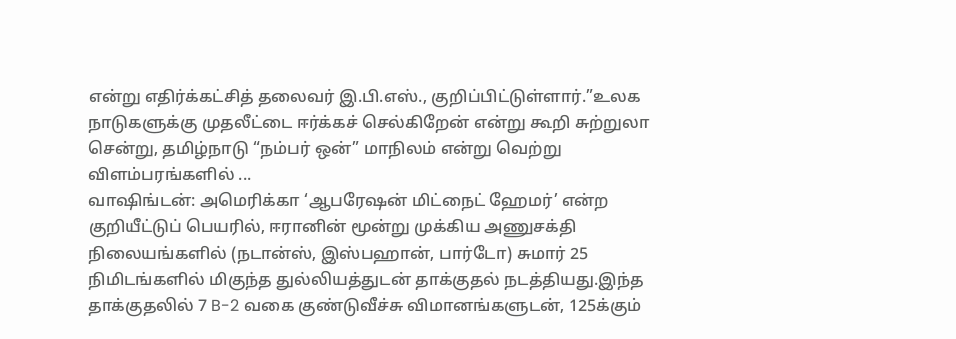என்று எதிர்க்கட்சித் தலைவர் இ.பி.எஸ்., குறிப்பிட்டுள்ளார்.”உலக நாடுகளுக்கு முதலீட்டை ஈர்க்கச் செல்கிறேன் என்று கூறி சுற்றுலா சென்று, தமிழ்நாடு “நம்பர் ஒன்” மாநிலம் என்று வெற்று விளம்பரங்களில் ...
வாஷிங்டன்: அமெரிக்கா ‘ஆபரேஷன் மிட்நைட் ஹேமர்’ என்ற குறியீட்டுப் பெயரில், ஈரானின் மூன்று முக்கிய அணுசக்தி நிலையங்களில் (நடான்ஸ், இஸ்பஹான், பார்டோ) சுமார் 25 நிமிடங்களில் மிகுந்த துல்லியத்துடன் தாக்குதல் நடத்தியது.இந்த தாக்குதலில் 7 B-2 வகை குண்டுவீச்சு விமானங்களுடன், 125க்கும்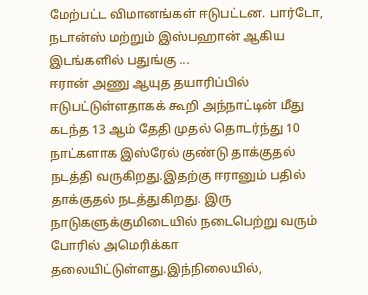மேற்பட்ட விமானங்கள் ஈடுபட்டன. பார்டோ, நடான்ஸ் மற்றும் இஸ்பஹான் ஆகிய இடங்களில் பதுங்கு ...
ஈரான் அணு ஆயுத தயாரிப்பில் ஈடுபட்டுள்ளதாகக் கூறி அந்நாட்டின் மீது கடந்த 13 ஆம் தேதி முதல் தொடர்ந்து 10 நாட்களாக இஸ்ரேல் குண்டு தாக்குதல் நடத்தி வருகிறது.இதற்கு ஈரானும் பதில் தாக்குதல் நடத்துகிறது. இரு நாடுகளுக்குமிடையில் நடைபெற்று வரும் போரில் அமெரிக்கா தலையிட்டுள்ளது.இந்நிலையில்,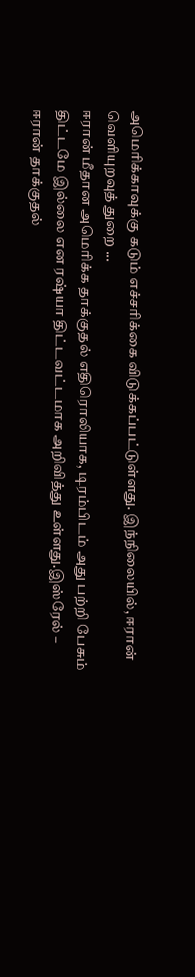அமெரிக்காவுக்கு கடும் எச்சரிக்கை விடுக்கப்பட்டுள்ளது. இந்நிலையில், ஈரான் வெளியுறவுத் துறை ...
ஈரான் மீதான அமெரிக்க தாக்குதல் எதிரொலியாக, டிரம்பிடம் அது பற்றி பேசும் திட்டமே இல்லை என ரஷ்யா திட்டவட்டமாக அறிவித்து உள்ளது.இஸ்ரேல் – ஈரான் தாக்குதல்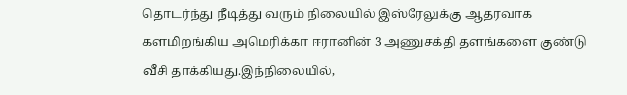தொடர்ந்து நீடித்து வரும் நிலையில் இஸ்ரேலுக்கு ஆதரவாக களமிறங்கிய அமெரிக்கா ஈரானின் 3 அணுசக்தி தளங்களை குண்டு வீசி தாக்கியது.இந்நிலையில்,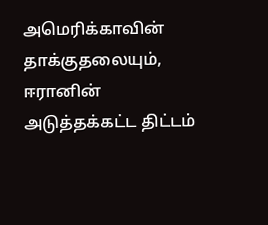அமெரிக்காவின் தாக்குதலையும், ஈரானின் அடுத்தக்கட்ட திட்டம்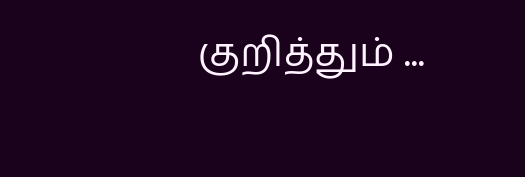குறித்தும் ...